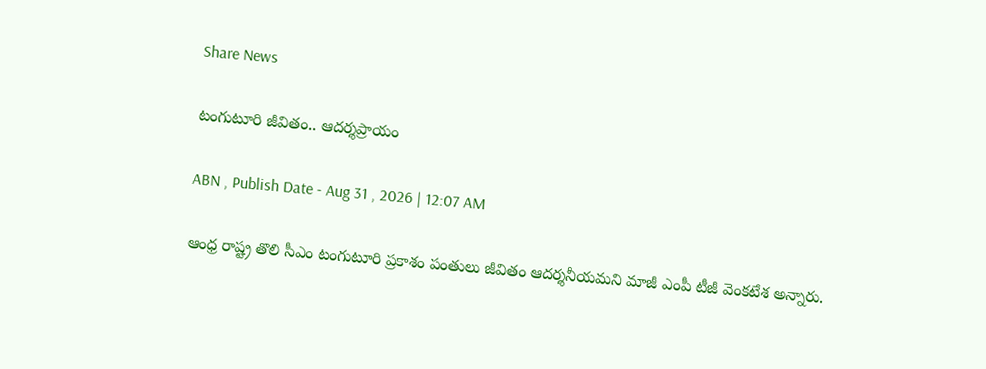Share News

టంగుటూరి జీవితం.. ఆదర్శప్రాయం

ABN , Publish Date - Aug 31 , 2026 | 12:07 AM

ఆంధ్ర రాష్ట్ర తొలి సీఎం టంగుటూరి ప్రకాశం పంతులు జీవితం ఆదర్శనీయమని మాజీ ఎంపీ టీజీ వెంకటేశ అన్నారు.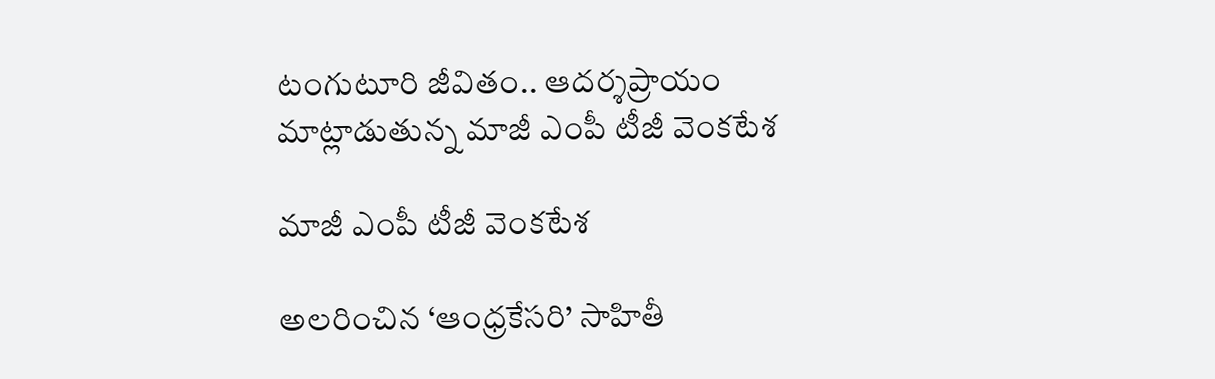టంగుటూరి జీవితం.. ఆదర్శప్రాయం
మాట్లాడుతున్న మాజీ ఎంపీ టీజీ వెంకటేశ

మాజీ ఎంపీ టీజీ వెంకటేశ

అలరించిన ‘ఆంధ్రకేసరి’ సాహితీ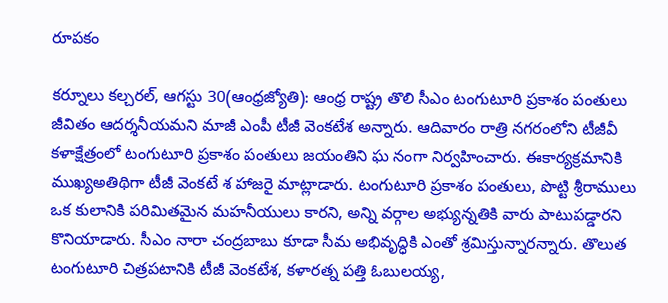రూపకం

కర్నూలు కల్చరల్‌, ఆగస్టు 30(ఆంధ్రజ్యోతి): ఆంధ్ర రాష్ట్ర తొలి సీఎం టంగుటూరి ప్రకాశం పంతులు జీవితం ఆదర్శనీయమని మాజీ ఎంపీ టీజీ వెంకటేశ అన్నారు. ఆదివారం రాత్రి నగరంలోని టీజీవీ కళాక్షేత్రంలో టంగుటూరి ప్రకాశం పంతులు జయంతిని ఘ నంగా నిర్వహించారు. ఈకార్యక్రమానికి ముఖ్యఅతిథిగా టీజీ వెంకటే శ హాజరై మాట్లాడారు. టంగుటూరి ప్రకాశం పంతులు, పొట్టి శ్రీరాములు ఒక కులానికి పరిమితమైన మహనీయులు కారని, అన్ని వర్గాల అభ్యున్నతికి వారు పాటుపడ్డారని కొనియాడారు. సీఎం నారా చంద్రబాబు కూడా సీమ అభివృద్ధికి ఎంతో శ్రమిస్తున్నారన్నారు. తొలుత టంగుటూరి చిత్రపటానికి టీజీ వెంకటేశ, కళారత్న పత్తి ఓబులయ్య,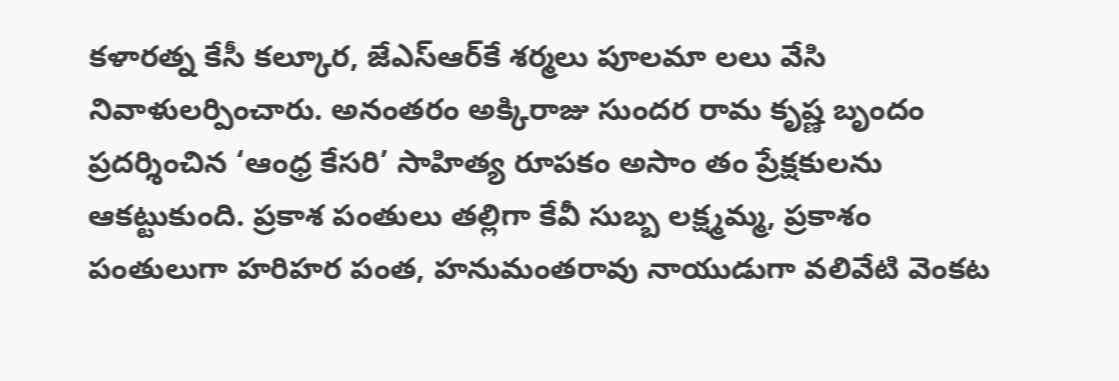కళారత్న కేసీ కల్కూర, జేఎస్‌ఆర్‌కే శర్మలు పూలమా లలు వేసి నివాళులర్పించారు. అనంతరం అక్కిరాజు సుందర రామ కృష్ణ బృందం ప్రదర్శించిన ‘ఆంధ్ర కేసరి’ సాహిత్య రూపకం అసాం తం ప్రేక్షకులను ఆకట్టుకుంది. ప్రకాశ పంతులు తల్లిగా కేవీ సుబ్బ లక్ష్మమ్మ, ప్రకాశం పంతులుగా హరిహర పంత, హనుమంతరావు నాయుడుగా వలివేటి వెంకట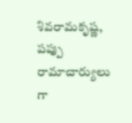శివరామకృష్ణ, పప్పు రామాచార్యులు గా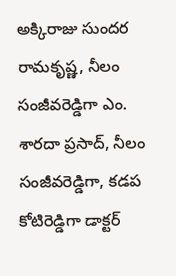అక్కిరాజు సుందర రామకృష్ణ, నీలం సంజీవరెడ్డిగా ఎం. శారదా ప్రసాద్‌, నీలం సంజీవరెడ్డిగా, కడప కోటిరెడ్డిగా డాక్టర్‌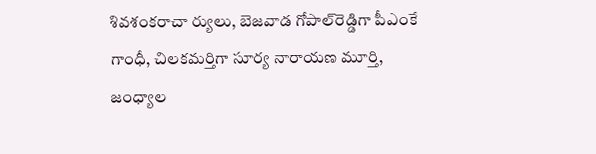శివశంకరాచా ర్యులు, బెజవాడ గోపాల్‌రెడ్డిగా పీఎంకే గాంధీ, చిలకమర్తిగా సూర్య నారాయణ మూర్తి, జంధ్యాల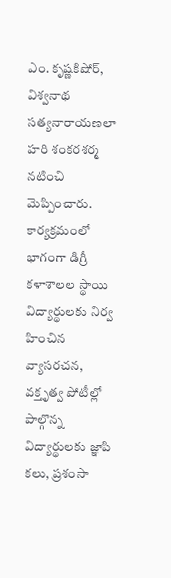ఎం. కృష్ణకిషోర్‌, విశ్వనాథ సత్యనారాయణలా హరి శంకరశర్మ నటించి మెప్పించారు. కార్యక్రమంలో భాగంగా డిగ్రీ కళాశాలల స్థాయి విద్యార్థులకు నిర్వ హించిన వ్యాసరచన, వక్తృత్వ పోటీల్లో పాల్గొన్న విద్యార్థులకు జ్ఞాపి కలు, ప్రశంసా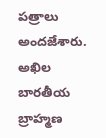పత్రాలు అందజేశారు. అఖిల బారతీయ బ్రాహ్మణ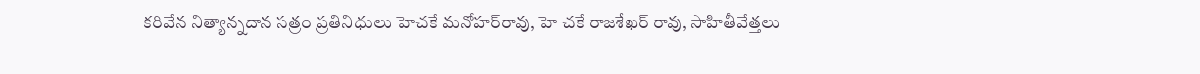కరివేన నిత్యాన్నదాన సత్రం ప్రతినిధులు హెచకే మనోహర్‌రావు, హె చకే రాజశేఖర్‌ రావు, సాహితీవేత్తలు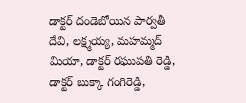డాక్టర్‌ దండెబోయిన పార్వతీ దేవి, లక్ష్మయ్య, మహమ్మద్‌ మియా, డాక్టర్‌ రఘుపతి రెడ్డి, డాక్టర్‌ బుక్కా గంగిరెడ్డి,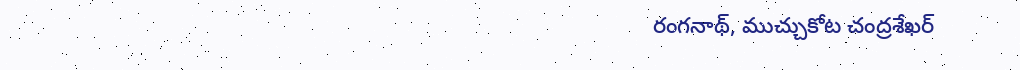రంగనాథ్‌, ముచ్చుకోట చంద్రశేఖర్‌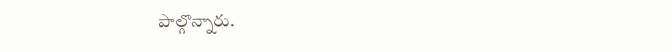పాల్గొన్నారు.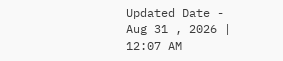Updated Date - Aug 31 , 2026 | 12:07 AM